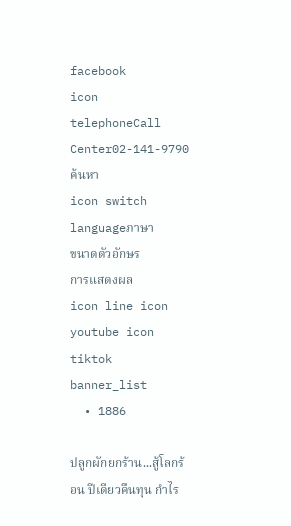facebook
icon telephoneCall Center02-141-9790
ค้นหา
icon switch languageภาษา
ขนาดตัวอักษร
การแสดงผล
icon line icon youtube icon tiktok
banner_list
  • 1886

ปลูกผักยกร้าน...สู้โลกร้อน ปีเดียวคืนทุน กำไร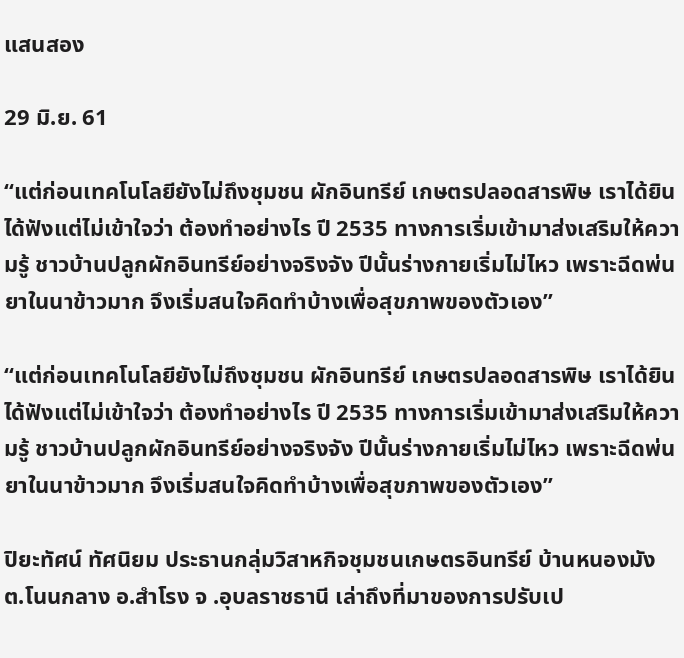แสนสอง

29 มิ.ย. 61

“แต่ก่อนเทคโนโลยียังไม่ถึงชุมชน ผักอินทรีย์ เกษตรปลอดสารพิษ เราได้ยินได้ฟังแต่ไม่เข้าใจว่า ต้องทำอย่างไร ปี 2535 ทางการเริ่มเข้ามาส่งเสริมให้ความรู้ ชาวบ้านปลูกผักอินทรีย์อย่างจริงจัง ปีนั้นร่างกายเริ่มไม่ไหว เพราะฉีดพ่นยาในนาข้าวมาก จึงเริ่มสนใจคิดทำบ้างเพื่อสุขภาพของตัวเอง”

“แต่ก่อนเทคโนโลยียังไม่ถึงชุมชน ผักอินทรีย์ เกษตรปลอดสารพิษ เราได้ยินได้ฟังแต่ไม่เข้าใจว่า ต้องทำอย่างไร ปี 2535 ทางการเริ่มเข้ามาส่งเสริมให้ความรู้ ชาวบ้านปลูกผักอินทรีย์อย่างจริงจัง ปีนั้นร่างกายเริ่มไม่ไหว เพราะฉีดพ่นยาในนาข้าวมาก จึงเริ่มสนใจคิดทำบ้างเพื่อสุขภาพของตัวเอง”

ปิยะทัศน์ ทัศนิยม ประธานกลุ่มวิสาหกิจชุมชนเกษตรอินทรีย์ บ้านหนองมัง ต.โนนกลาง อ.สำโรง จ .อุบลราชธานี เล่าถึงที่มาของการปรับเป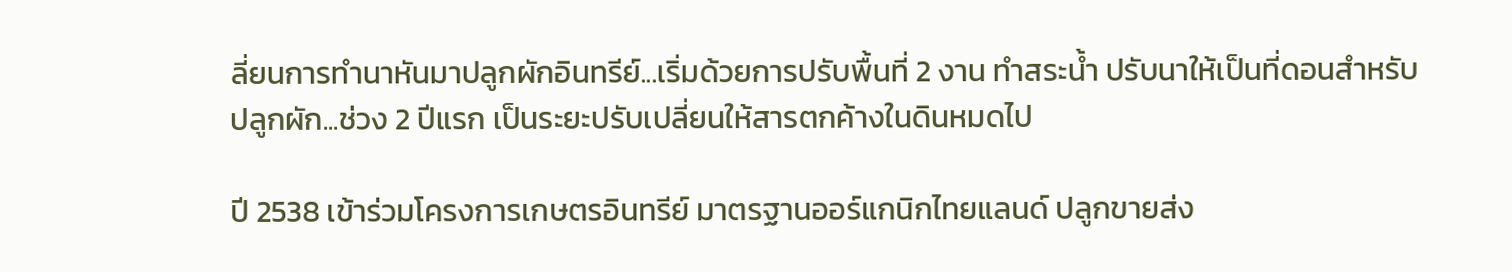ลี่ยนการทำนาหันมาปลูกผักอินทรีย์...เริ่มด้วยการปรับพื้นที่ 2 งาน ทำสระน้ำ ปรับนาให้เป็นที่ดอนสำหรับปลูกผัก...ช่วง 2 ปีแรก เป็นระยะปรับเปลี่ยนให้สารตกค้างในดินหมดไป

ปี 2538 เข้าร่วมโครงการเกษตรอินทรีย์ มาตรฐานออร์แกนิกไทยแลนด์ ปลูกขายส่ง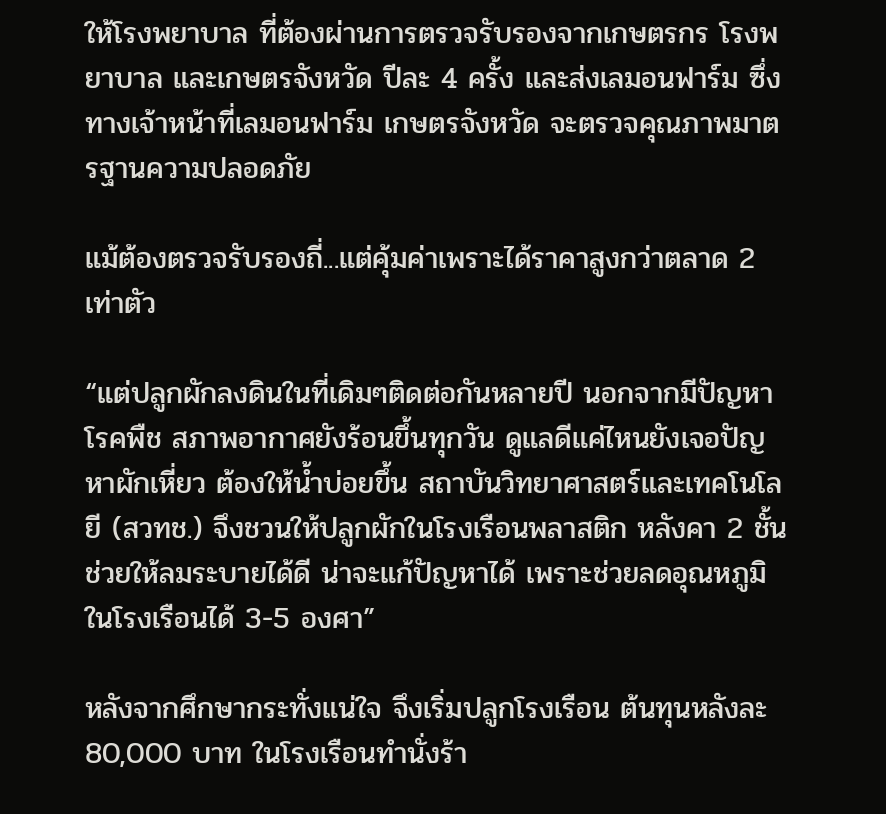ให้โรงพยาบาล ที่ต้องผ่านการตรวจรับรองจากเกษตรกร โรงพยาบาล และเกษตรจังหวัด ปีละ 4 ครั้ง และส่งเลมอนฟาร์ม ซึ่งทางเจ้าหน้าที่เลมอนฟาร์ม เกษตรจังหวัด จะตรวจคุณภาพมาตรฐานความปลอดภัย

แม้ต้องตรวจรับรองถี่...แต่คุ้มค่าเพราะได้ราคาสูงกว่าตลาด 2 เท่าตัว

“แต่ปลูกผักลงดินในที่เดิมๆติดต่อกันหลายปี นอกจากมีปัญหาโรคพืช สภาพอากาศยังร้อนขึ้นทุกวัน ดูแลดีแค่ไหนยังเจอปัญหาผักเหี่ยว ต้องให้น้ำบ่อยขึ้น สถาบันวิทยาศาสตร์และเทคโนโลยี (สวทช.) จึงชวนให้ปลูกผักในโรงเรือนพลาสติก หลังคา 2 ชั้นช่วยให้ลมระบายได้ดี น่าจะแก้ปัญหาได้ เพราะช่วยลดอุณหภูมิในโรงเรือนได้ 3-5 องศา”

หลังจากศึกษากระทั่งแน่ใจ จึงเริ่มปลูกโรงเรือน ต้นทุนหลังละ 80,000 บาท ในโรงเรือนทำนั่งร้า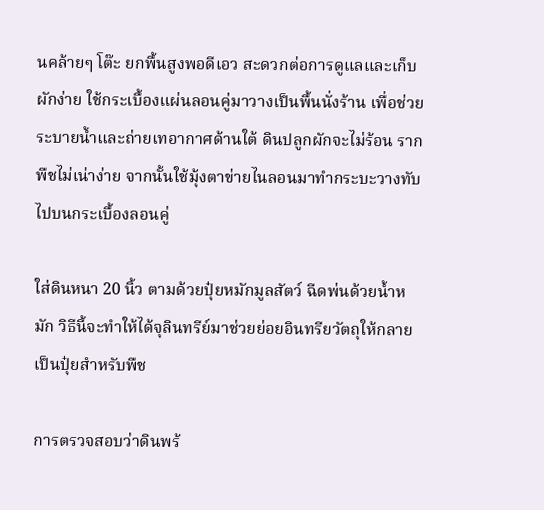นคล้ายๆ โต๊ะ ยกพื้นสูงพอดีเอว สะดวกต่อการดูแลและเก็บผักง่าย ใช้กระเบื้องแผ่นลอนคู่มาวางเป็นพื้นนั่งร้าน เพื่อช่วยระบายน้ำและถ่ายเทอากาศด้านใต้ ดินปลูกผักจะไม่ร้อน รากพืชไม่เน่าง่าย จากนั้นใช้มุ้งตาข่ายไนลอนมาทำกระบะวางทับไปบนกระเบื้องลอนคู่

ใส่ดินหนา 20 นิ้ว ตามด้วยปุ๋ยหมักมูลสัตว์ ฉีดพ่นด้วยน้ำหมัก วิธีนี้จะทำให้ได้จุลินทรีย์มาช่วยย่อยอินทรียวัตถุให้กลายเป็นปุ๋ยสำหรับพืช

การตรวจสอบว่าดินพร้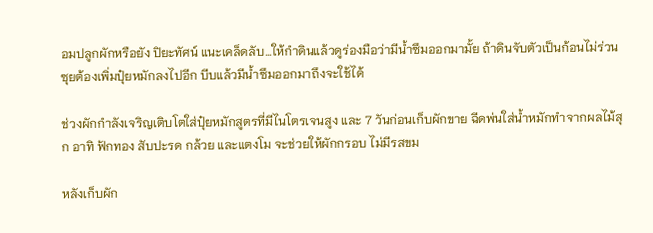อมปลูกผักหรือยัง ปิยะทัศน์ แนะเคล็ดลับ...ให้กำดินแล้วดูร่องมือว่ามีน้ำซึมออกมามั้ย ถ้าดินจับตัวเป็นก้อนไม่ร่วนซุยต้องเพิ่มปุ๋ยหมักลงไปอีก บีบแล้วมีน้ำซึมออกมาถึงจะใช้ได้

ช่วงผักกำลังเจริญเติบโตใส่ปุ๋ยหมักสูตรที่มีไนโตรเจนสูง และ 7 วันก่อนเก็บผักขาย ฉีดพ่นใส่น้ำหมักทำจากผลไม้สุก อาทิ ฟักทอง สับปะรด กล้วย และแตงโม จะช่วยให้ผักกรอบ ไม่มีรสขม

หลังเก็บผัก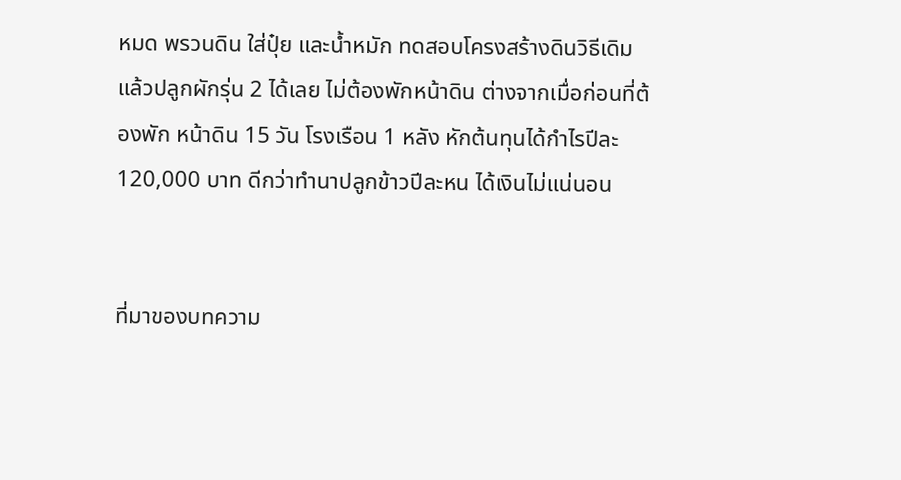หมด พรวนดิน ใส่ปุ๋ย และน้ำหมัก ทดสอบโครงสร้างดินวิธีเดิม แล้วปลูกผักรุ่น 2 ได้เลย ไม่ต้องพักหน้าดิน ต่างจากเมื่อก่อนที่ต้องพัก หน้าดิน 15 วัน โรงเรือน 1 หลัง หักต้นทุนได้กำไรปีละ 120,000 บาท ดีกว่าทำนาปลูกข้าวปีละหน ได้เงินไม่แน่นอน


ที่มาของบทความ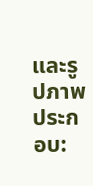และรูปภาพประกอบ: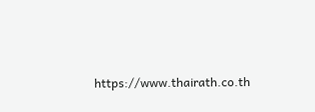https://www.thairath.co.th